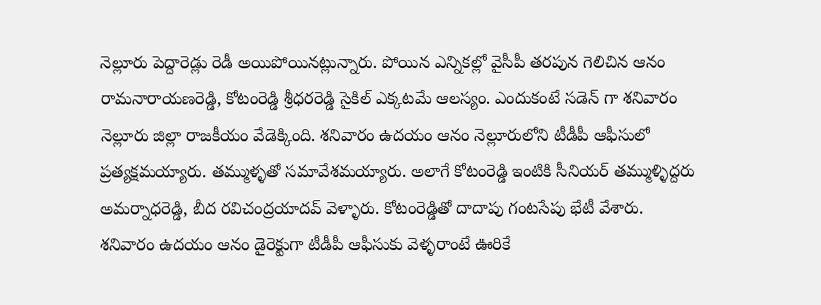నెల్లూరు పెద్దారెడ్లు రెడీ అయిపోయినట్లున్నారు. పోయిన ఎన్నికల్లో వైసీపీ తరపున గెలిచిన ఆనం రామనారాయణరెడ్డి, కోటంరెడ్డి శ్రీధరరెడ్డి సైకిల్ ఎక్కటమే ఆలస్యం. ఎందుకంటే సడెన్ గా శనివారం నెల్లూరు జిల్లా రాజకీయం వేడెక్కింది. శనివారం ఉదయం ఆనం నెల్లూరులోని టీడీపీ ఆఫీసులో ప్రత్యక్షమయ్యారు. తమ్ముళ్ళతో సమావేశమయ్యారు. అలాగే కోటంరెడ్డి ఇంటికి సీనియర్ తమ్ముళ్ళిద్దరు అమర్నాధరెడ్డి, బీద రవిచంద్రయాదవ్ వెళ్ళారు. కోటంరెడ్డితో దాదాపు గంటసేపు భేటీ వేశారు.
శనివారం ఉదయం ఆనం డైరెక్టుగా టీడీపీ ఆఫీసుకు వెళ్ళరాంటే ఊరికే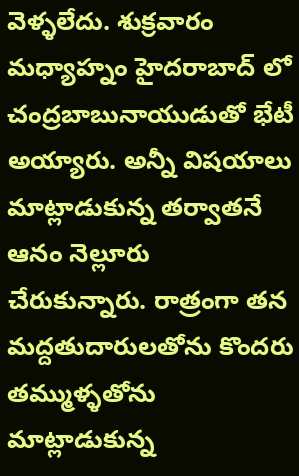వెళ్ళలేదు. శుక్రవారం మధ్యాహ్నం హైదరాబాద్ లో చంద్రబాబునాయుడుతో భేటీ అయ్యారు. అన్నీ విషయాలు మాట్లాడుకున్న తర్వాతనే ఆనం నెల్లూరు చేరుకున్నారు. రాత్రంగా తన మద్దతుదారులతోను కొందరు తమ్ముళ్ళతోను మాట్లాడుకున్న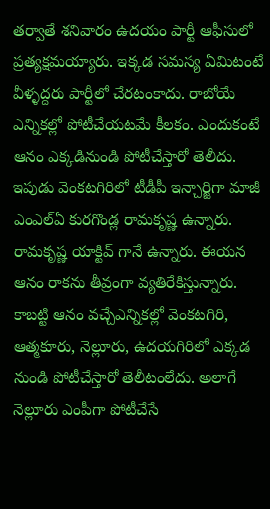తర్వాతే శనివారం ఉదయం పార్టీ ఆఫీసులో ప్రత్యక్షమయ్యారు. ఇక్కడ సమస్య ఏమిటంటే వీళ్ళద్దరు పార్టీలో చేరటంకాదు. రాబోయే ఎన్నికల్లో పోటీచేయటమే కీలకం. ఎందుకంటే ఆనం ఎక్కడినుండి పోటీచేస్తారో తెలీదు.
ఇపుడు వెంకటగిరిలో టీడీపీ ఇన్చార్జిగా మాజీ ఎంఎల్ఏ కురగొండ్ల రామకృష్ణ ఉన్నారు. రామకృష్ణ యాక్టివ్ గానే ఉన్నారు. ఈయన ఆనం రాకను తీవ్రంగా వ్యతిరేకిస్తున్నారు. కాబట్టి ఆనం వచ్చేఎన్నికల్లో వెంకటగిరి, ఆత్మకూరు, నెల్లూరు, ఉదయగిరిలో ఎక్కడ నుండి పోటీచేస్తారో తెలీటంలేదు. అలాగే నెల్లూరు ఎంపీగా పోటీచేసే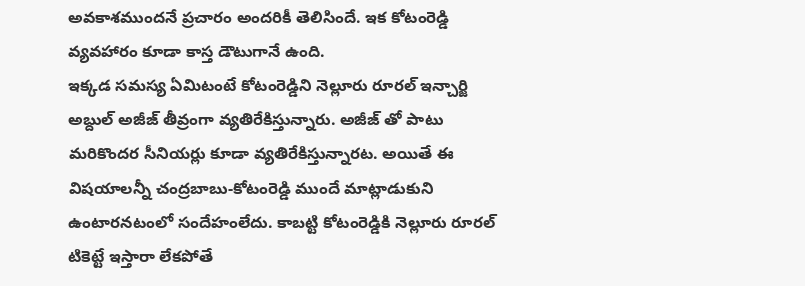అవకాశముందనే ప్రచారం అందరికీ తెలిసిందే. ఇక కోటంరెడ్డి వ్యవహారం కూడా కాస్త డౌటుగానే ఉంది.
ఇక్కడ సమస్య ఏమిటంటే కోటంరెడ్డిని నెల్లూరు రూరల్ ఇన్చార్జి అబ్దుల్ అజీజ్ తీవ్రంగా వ్యతిరేకిస్తున్నారు. అజీజ్ తో పాటు మరికొందర సీనియర్లు కూడా వ్యతిరేకిస్తున్నారట. అయితే ఈ విషయాలన్నీ చంద్రబాబు-కోటంరెడ్డి ముందే మాట్లాడుకుని ఉంటారనటంలో సందేహంలేదు. కాబట్టి కోటంరెడ్డికి నెల్లూరు రూరల్ టికెట్టే ఇస్తారా లేకపోతే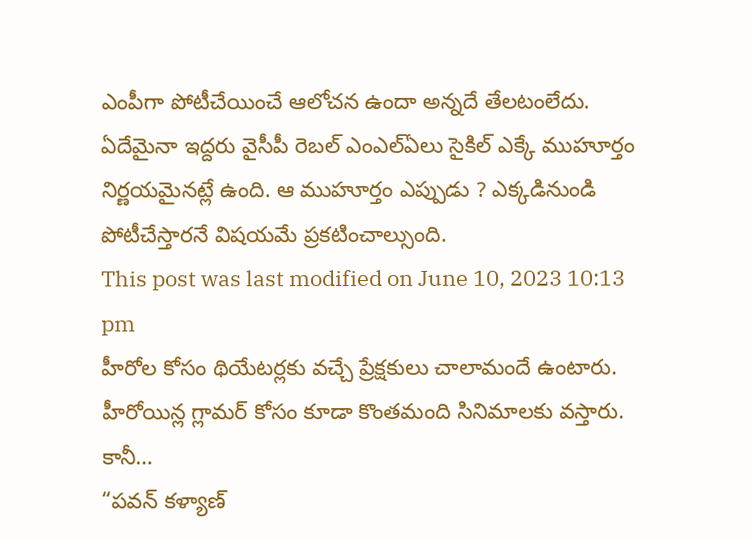ఎంపీగా పోటీచేయించే ఆలోచన ఉందా అన్నదే తేలటంలేదు. ఏదేమైనా ఇద్దరు వైసీపీ రెబల్ ఎంఎల్ఏలు సైకిల్ ఎక్కే ముహూర్తం నిర్ణయమైనట్లే ఉంది. ఆ ముహూర్తం ఎప్పుడు ? ఎక్కడినుండి పోటీచేస్తారనే విషయమే ప్రకటించాల్సుంది.
This post was last modified on June 10, 2023 10:13 pm
హీరోల కోసం థియేటర్లకు వచ్చే ప్రేక్షకులు చాలామందే ఉంటారు. హీరోయిన్ల గ్లామర్ కోసం కూడా కొంతమంది సినిమాలకు వస్తారు. కానీ…
“పవన్ కళ్యాణ్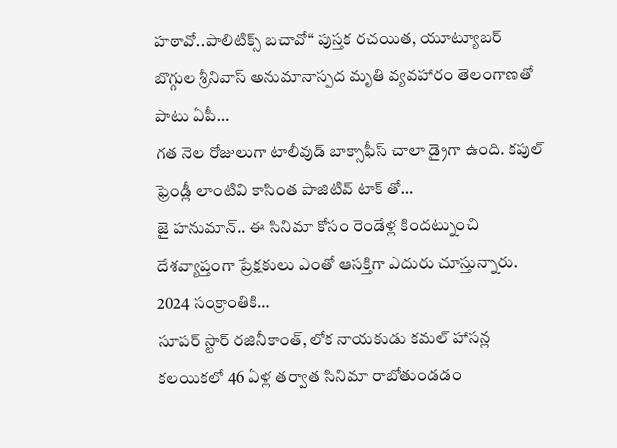హఠావో..పాలిటిక్స్ బచావో“ పుస్తక రచయిత, యూట్యూబర్ బొగ్గుల శ్రీనివాస్ అనుమానాస్పద మృతి వ్యవహారం తెలంగాణతో పాటు ఏపీ…
గత నెల రోజులుగా టాలీవుడ్ బాక్సాఫీస్ చాలా డ్రైగా ఉంది. కపుల్ ఫ్రెండ్లీ లాంటివి కాసింత పాజిటివ్ టాక్ తో…
జై హనుమాన్.. ఈ సినిమా కోసం రెండేళ్ల కిందట్నుంచి దేశవ్యాప్తంగా ప్రేక్షకులు ఎంతో ఆసక్తిగా ఎదురు చూస్తున్నారు. 2024 సంక్రాంతికి…
సూపర్ స్టార్ రజినీకాంత్, లోక నాయకుడు కమల్ హాసన్ల కలయికలో 46 ఏళ్ల తర్వాత సినిమా రాబోతుండడం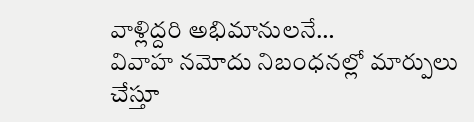వాళ్లిద్దరి అభిమానులనే…
వివాహ నమోదు నిబంధనల్లో మార్పులు చేస్తూ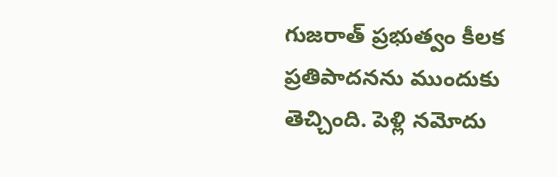గుజరాత్ ప్రభుత్వం కీలక ప్రతిపాదనను ముందుకు తెచ్చింది. పెళ్లి నమోదు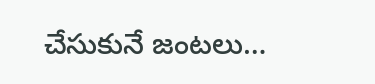చేసుకునే జంటలు…